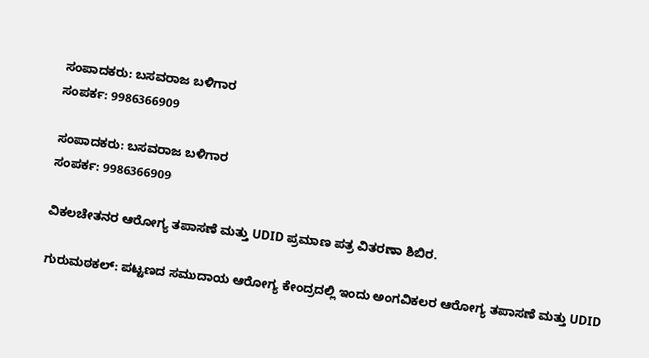ಸಂಪಾದಕರು: ಬಸವರಾಜ ಬಳಿಗಾರ
ಸಂಪರ್ಕ: 9986366909

ಸಂಪಾದಕರು: ಬಸವರಾಜ ಬಳಿಗಾರ
ಸಂಪರ್ಕ: 9986366909

ವಿಕಲಚೇತನರ ಆರೋಗ್ಯ ತಪಾಸಣೆ ಮತ್ತು UDID ಪ್ರಮಾಣ ಪತ್ರ ವಿತರಣಾ ಶಿಬಿರ.

ಗುರುಮಠಕಲ್: ಪಟ್ಟಣದ ಸಮುದಾಯ ಆರೋಗ್ಯ ಕೇಂದ್ರದಲ್ಲಿ ಇಂದು ಅಂಗವಿಕಲರ ಆರೋಗ್ಯ ತಪಾಸಣೆ ಮತ್ತು UDID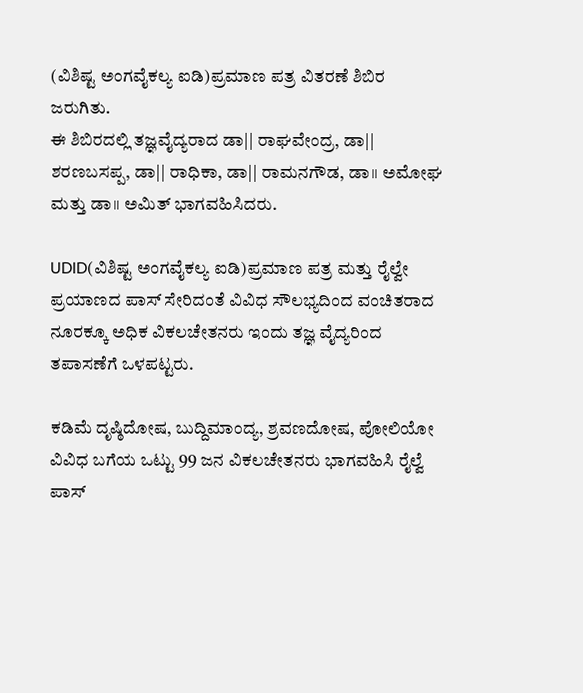(ವಿಶಿಷ್ಟ ಅಂಗವೈಕಲ್ಯ ಐಡಿ)ಪ್ರಮಾಣ ಪತ್ರ ವಿತರಣೆ ಶಿಬಿರ ಜರುಗಿತು.
ಈ ಶಿಬಿರದಲ್ಲಿ ತಜ್ಞವೈದ್ಯರಾದ ಡಾ|| ರಾಘವೇಂದ್ರ, ಡಾ|| ಶರಣಬಸಪ್ಪ, ಡಾ|| ರಾಧಿಕಾ, ಡಾ|| ರಾಮನಗೌಡ, ಡಾ॥ ಅಮೋಘ ಮತ್ತು ಡಾ॥ ಅಮಿತ್ ಭಾಗವಹಿಸಿದರು.

UDID(ವಿಶಿಷ್ಟ ಅಂಗವೈಕಲ್ಯ ಐಡಿ)ಪ್ರಮಾಣ ಪತ್ರ ಮತ್ತು ರೈಲ್ವೇ ಪ್ರಯಾಣದ ಪಾಸ್ ಸೇರಿದಂತೆ ವಿವಿಧ ಸೌಲಭ್ಯದಿಂದ ವಂಚಿತರಾದ ನೂರಕ್ಕೂ ಅಧಿಕ ವಿಕಲಚೇತನರು ಇಂದು ತಜ್ಞ ವೈದ್ಯರಿಂದ ತಪಾಸಣೆಗೆ ಒಳಪಟ್ಟರು.

ಕಡಿಮೆ ದೃಷ್ಠಿದೋಷ, ಬುದ್ದಿಮಾಂದ್ಯ, ಶ್ರವಣದೋಷ, ಪೋಲಿಯೋ ವಿವಿಧ ಬಗೆಯ ಒಟ್ಟು 99 ಜನ ವಿಕಲಚೇತನರು ಭಾಗವಹಿಸಿ ರೈಲ್ವೆ ಪಾಸ್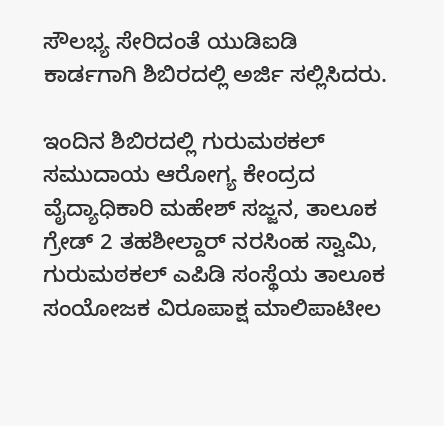ಸೌಲಭ್ಯ ಸೇರಿದಂತೆ ಯುಡಿಐಡಿ ಕಾರ್ಡಗಾಗಿ ಶಿಬಿರದಲ್ಲಿ ಅರ್ಜಿ ಸಲ್ಲಿಸಿದರು.

ಇಂದಿನ ಶಿಬಿರದಲ್ಲಿ ಗುರುಮಠಕಲ್ ಸಮುದಾಯ ಆರೋಗ್ಯ ಕೇಂದ್ರದ ವೈದ್ಯಾಧಿಕಾರಿ ಮಹೇಶ್ ಸಜ್ಜನ, ತಾಲೂಕ ಗ್ರೇಡ್ 2 ತಹಶೀಲ್ದಾರ್ ನರಸಿಂಹ ಸ್ವಾಮಿ, ಗುರುಮಠಕಲ್ ಎಪಿಡಿ ಸಂಸ್ಥೆಯ ತಾಲೂಕ ಸಂಯೋಜಕ ವಿರೂಪಾಕ್ಷ ಮಾಲಿಪಾಟೀಲ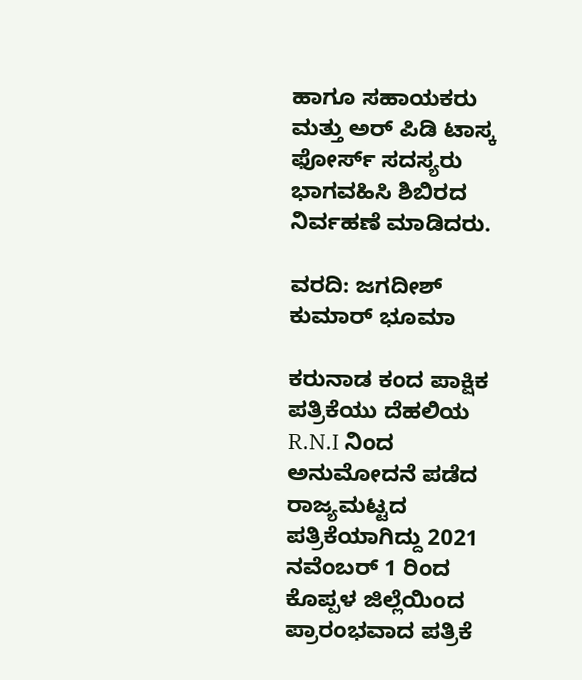ಹಾಗೂ ಸಹಾಯಕರು ಮತ್ತು ಅರ್ ಪಿಡಿ ಟಾಸ್ಕ ಫೋರ್ಸ್ ಸದಸ್ಯರು ಭಾಗವಹಿಸಿ ಶಿಬಿರದ ನಿರ್ವಹಣೆ ಮಾಡಿದರು.

ವರದಿ: ಜಗದೀಶ್ ಕುಮಾರ್ ಭೂಮಾ

ಕರುನಾಡ ಕಂದ ಪಾಕ್ಷಿಕ ಪತ್ರಿಕೆಯು ದೆಹಲಿಯ R.N.I ನಿಂದ ಅನುಮೋದನೆ ಪಡೆದ ರಾಜ್ಯಮಟ್ಟದ ಪತ್ರಿಕೆಯಾಗಿದ್ದು 2021 ನವೆಂಬರ್ 1 ರಿಂದ ಕೊಪ್ಪಳ ಜಿಲ್ಲೆಯಿಂದ ಪ್ರಾರಂಭವಾದ ಪತ್ರಿಕೆ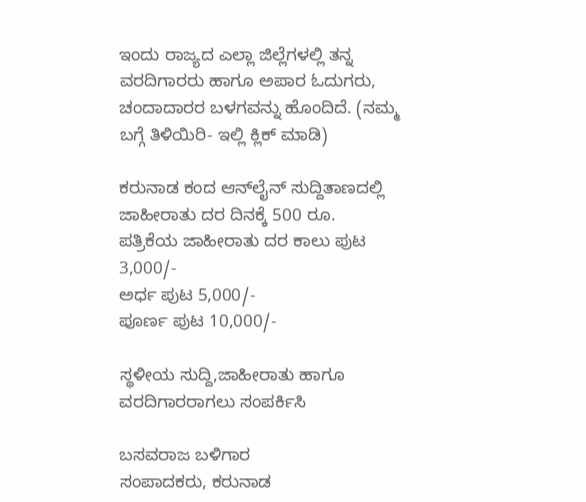ಇಂದು ರಾಜ್ಯದ ಎಲ್ಲಾ ಜಿಲ್ಲೆಗಳಲ್ಲಿ ತನ್ನ ವರದಿಗಾರರು ಹಾಗೂ ಅಪಾರ ಓದುಗರು, ಚಂದಾದಾರರ ಬಳಗವನ್ನು ಹೊಂದಿದೆ. (ನಮ್ಮ ಬಗ್ಗೆ ತಿಳಿಯಿರಿ- ಇಲ್ಲಿ ಕ್ಲಿಕ್‌ ಮಾಡಿ)

ಕರುನಾಡ ಕಂದ ಆನ್‌ಲೈನ್‌ ಸುದ್ದಿತಾಣದಲ್ಲಿ ಜಾಹೀರಾತು ದರ ದಿನಕ್ಕೆ 500 ರೂ.
ಪತ್ರಿಕೆಯ ಜಾಹೀರಾತು ದರ ಕಾಲು ಪುಟ 3,000/-
ಅರ್ಧ ಪುಟ 5,000/-
ಪೂರ್ಣ ಪುಟ 10,000/-

ಸ್ಥಳೀಯ ಸುದ್ದಿ,ಜಾಹೀರಾತು ಹಾಗೂ ವರದಿಗಾರರಾಗಲು ಸಂಪರ್ಕಿಸಿ

ಬಸವರಾಜ ಬಳಿಗಾರ
ಸಂಪಾದಕರು, ಕರುನಾಡ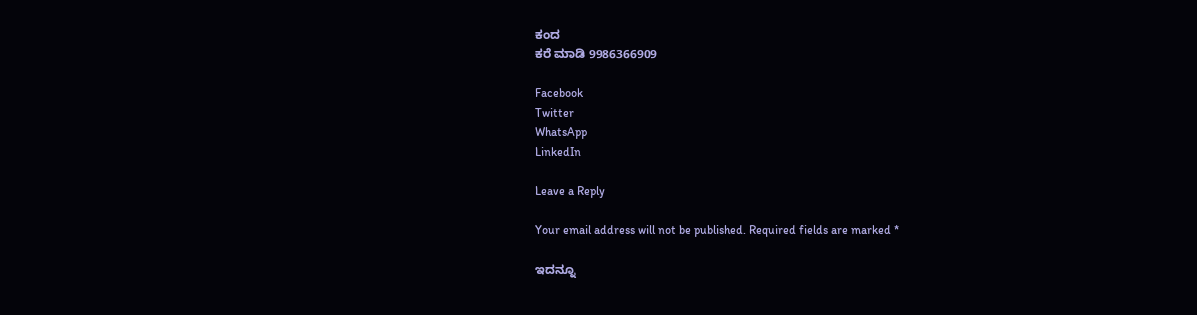ಕಂದ
ಕರೆ ಮಾಡಿ 9986366909

Facebook
Twitter
WhatsApp
LinkedIn

Leave a Reply

Your email address will not be published. Required fields are marked *

ಇದನ್ನೂ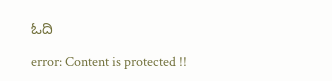ಓದಿ

error: Content is protected !!